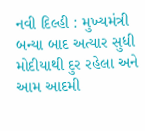નવી દિલ્હી : મુખ્યમંત્રી બન્યા બાદ અત્યાર સુધી મોદીયાથી દુર રહેલા અને આમ આદમી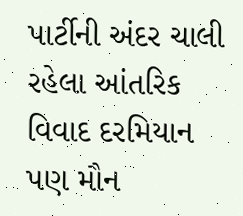પાર્ટીની અંદર ચાલી રહેલા આંતરિક વિવાદ દરમિયાન પણ મૌન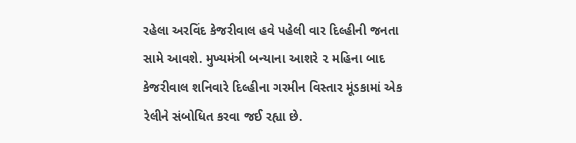રહેલા અરવિંદ કેજરીવાલ હવે પહેલી વાર દિલ્હીની જનતા સામે આવશે. મુખ્યમંત્રી બન્યાના આશરે ૨ મહિના બાદ કેજરીવાલ શનિવારે દિલ્હીના ગરમીન વિસ્તાર મૂંડકામાં એક રેલીને સંબોધિત કરવા જઈ રહ્યા છે.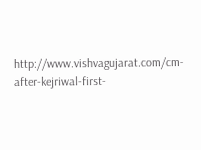http://www.vishvagujarat.com/cm-after-kejriwal-first-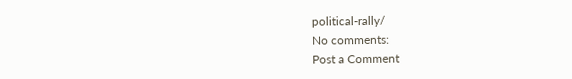political-rally/
No comments:
Post a Comment